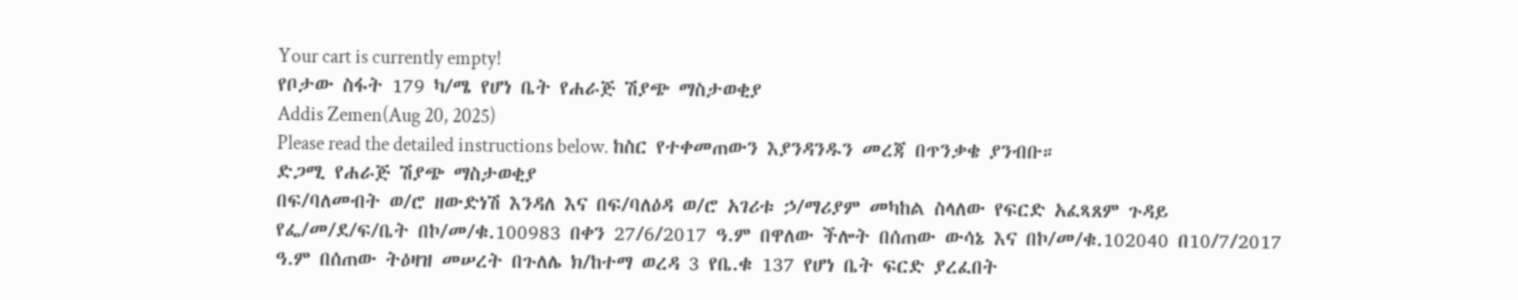Your cart is currently empty!
የቦታው ስፋት 179 ካ/ሜ የሆነ ቤት የሐራጅ ሽያጭ ማስታወቂያ
Addis Zemen(Aug 20, 2025)
Please read the detailed instructions below. ከስር የተቀመጠውን እያንዳንዱን መረጃ በጥንቃቄ ያንብቡ።
ድጋሚ የሐራጅ ሽያጭ ማስታወቂያ
በፍ/ባለመብት ወ/ሮ ዘውድነሽ እንዳለ እና በፍ/ባለዕዳ ወ/ሮ አገሪቱ ኃ/ማሪያም መካከል ስላለው የፍርድ አፈጻጸም ጉዳይ የፌ/መ/ደ/ፍ/ቤት በኮ/መ/ቁ.100983 በቀን 27/6/2017 ዓ.ም በዋለው ችሎት በሰጠው ውሳኔ እና በኮ/መ/ቁ.102040 በ10/7/2017 ዓ.ም በሰጠው ትዕዛዝ መሠረት በጉለሌ ክ/ከተማ ወረዳ 3 የቤ.ቁ 137 የሆነ ቤት ፍርድ ያረፈበት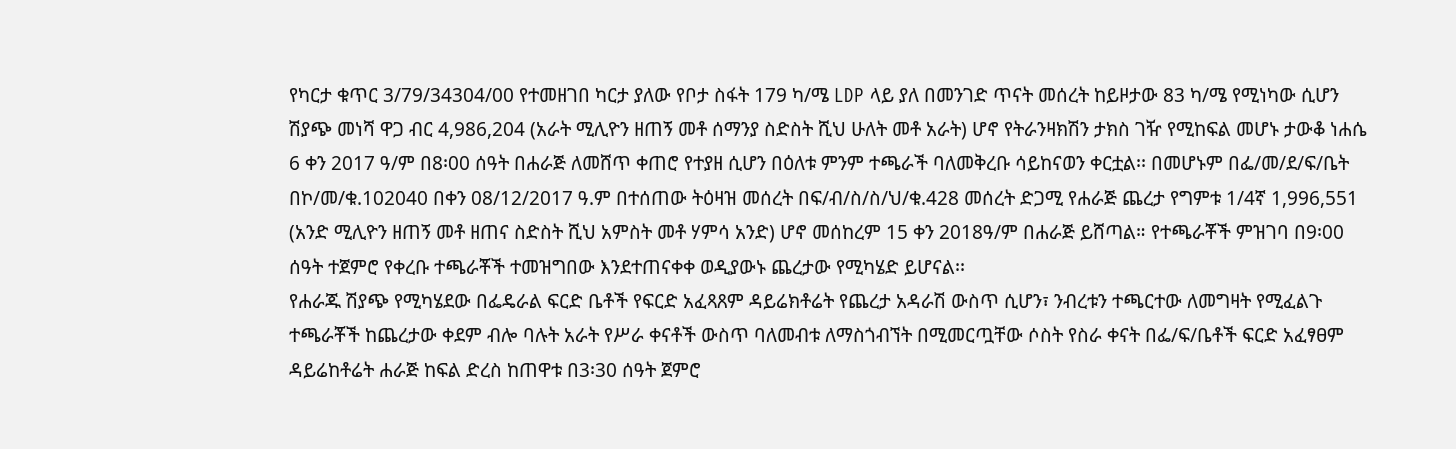የካርታ ቁጥር 3/79/34304/00 የተመዘገበ ካርታ ያለው የቦታ ስፋት 179 ካ/ሜ LDP ላይ ያለ በመንገድ ጥናት መሰረት ከይዞታው 83 ካ/ሜ የሚነካው ሲሆን ሽያጭ መነሻ ዋጋ ብር 4,986,204 (አራት ሚሊዮን ዘጠኝ መቶ ሰማንያ ስድስት ሺህ ሁለት መቶ አራት) ሆኖ የትራንዛክሽን ታክስ ገዥ የሚከፍል መሆኑ ታውቆ ነሐሴ 6 ቀን 2017 ዓ/ም በ8፡00 ሰዓት በሐራጅ ለመሸጥ ቀጠሮ የተያዘ ሲሆን በዕለቱ ምንም ተጫራች ባለመቅረቡ ሳይከናወን ቀርቷል፡፡ በመሆኑም በፌ/መ/ደ/ፍ/ቤት በኮ/መ/ቁ.102040 በቀን 08/12/2017 ዓ.ም በተሰጠው ትዕዛዝ መሰረት በፍ/ብ/ስ/ስ/ህ/ቁ.428 መሰረት ድጋሚ የሐራጅ ጨረታ የግምቱ 1/4ኛ 1,996,551 (አንድ ሚሊዮን ዘጠኝ መቶ ዘጠና ስድስት ሺህ አምስት መቶ ሃምሳ አንድ) ሆኖ መሰከረም 15 ቀን 2018ዓ/ም በሐራጅ ይሸጣል። የተጫራቾች ምዝገባ በ9፡00 ሰዓት ተጀምሮ የቀረቡ ተጫራቾች ተመዝግበው እንደተጠናቀቀ ወዲያውኑ ጨረታው የሚካሄድ ይሆናል፡፡
የሐራጁ ሽያጭ የሚካሄደው በፌዴራል ፍርድ ቤቶች የፍርድ አፈጻጸም ዳይሬክቶሬት የጨረታ አዳራሽ ውስጥ ሲሆን፣ ንብረቱን ተጫርተው ለመግዛት የሚፈልጉ ተጫራቾች ከጨረታው ቀደም ብሎ ባሉት አራት የሥራ ቀናቶች ውስጥ ባለመብቱ ለማስጎብኘት በሚመርጧቸው ሶስት የስራ ቀናት በፌ/ፍ/ቤቶች ፍርድ አፈፃፀም ዳይሬከቶሬት ሐራጅ ከፍል ድረስ ከጠዋቱ በ3፡30 ሰዓት ጀምሮ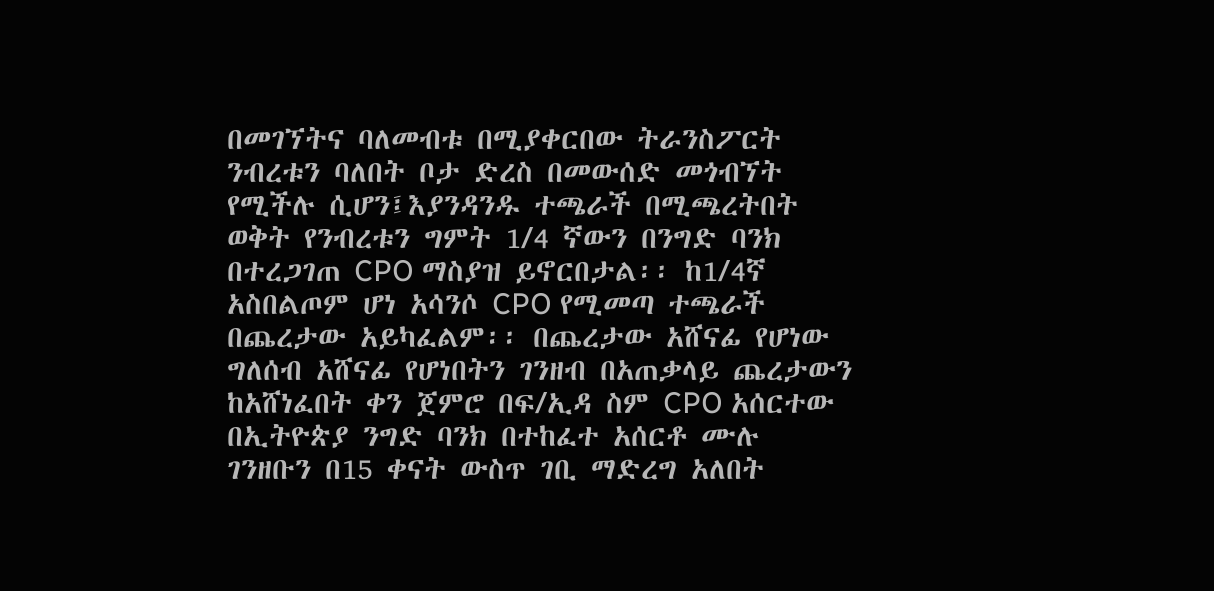በመገኘትና ባለመብቱ በሚያቀርበው ትራንስፖርት ንብረቱን ባለበት ቦታ ድረስ በመውሰድ መጎብኘት የሚችሉ ሲሆን፤እያንዳንዱ ተጫራች በሚጫረትበት ወቅት የንብረቱን ግምት 1/4 ኛውን በንግድ ባንክ በተረጋገጠ CPO ማስያዝ ይኖርበታል፡፡ ከ1/4ኛ አስበልጦም ሆነ አሳንሶ CPO የሚመጣ ተጫራች በጨረታው አይካፈልም፡፡ በጨረታው አሸናፊ የሆነው ግለሰብ አሸናፊ የሆነበትን ገንዘብ በአጠቃላይ ጨረታውን ከአሸነፈበት ቀን ጀምሮ በፍ/ኢዳ ስም CPO አሰርተው በኢትዮጵያ ንግድ ባንክ በተከፈተ አሰርቶ ሙሉ ገንዘቡን በ15 ቀናት ውስጥ ገቢ ማድረግ አለበት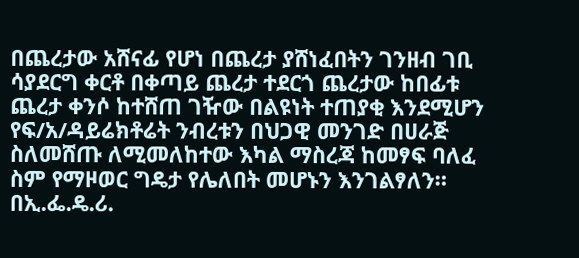በጨረታው አሸናፊ የሆነ በጨረታ ያሸነፈበትን ገንዘብ ገቢ ሳያደርግ ቀርቶ በቀጣይ ጨረታ ተደርጎ ጨረታው ከበፊቱ ጨረታ ቀንሶ ከተሸጠ ገዥው በልዩነት ተጠያቂ እንደሚሆን የፍ/አ/ዳይሬክቶሬት ንብረቱን በህጋዊ መንገድ በሀራጅ ስለመሸጡ ለሚመለከተው እካል ማስረጃ ከመፃፍ ባለፈ ስም የማዞወር ግዴታ የሌለበት መሆኑን እንገልፃለን።
በኢ.ፌ.ዴ.ሪ.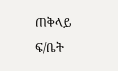ጠቅላይ ፍ/ቤት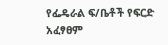የፌዴራል ፍ/ቤቶች የፍርድ አፈፃፀም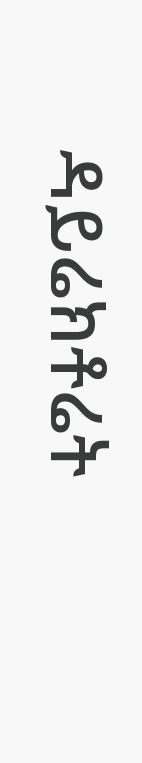ዳይሬክቶሬት